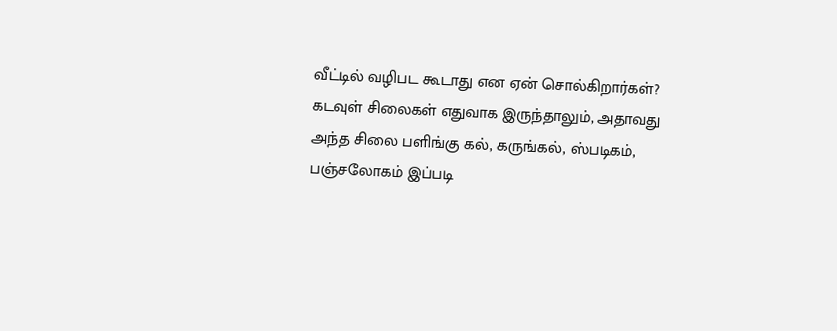வீட்டில் வழிபட கூடாது என ஏன் சொல்கிறார்கள்?
கடவுள் சிலைகள் எதுவாக இருந்தாலும், அதாவது அந்த சிலை பளிங்கு கல், கருங்கல், ஸ்படிகம், பஞ்சலோகம் இப்படி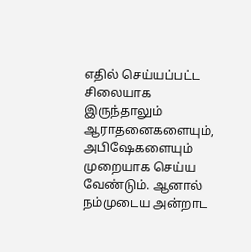எதில் செய்யப்பட்ட சிலையாக இருந்தாலும் ஆராதனைகளையும், அபிஷேகளையும் முறையாக செய்ய வேண்டும். ஆனால் நம்முடைய அன்றாட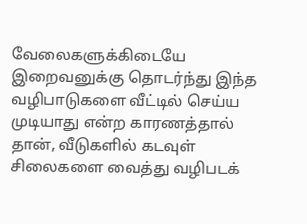வேலைகளுக்கிடையே இறைவனுக்கு தொடர்ந்து இந்த வழிபாடுகளை வீட்டில் செய்ய முடியாது என்ற காரணத்தால் தான், வீடுகளில் கடவுள் சிலைகளை வைத்து வழிபடக்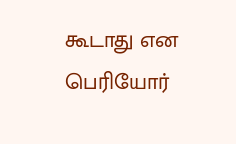கூடாது என பெரியோர்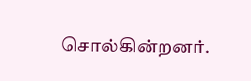சொல்கின்றனர்.